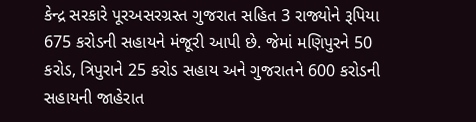કેન્દ્ર સરકારે પૂરઅસરગ્રસ્ત ગુજરાત સહિત 3 રાજ્યોને રૂપિયા 675 કરોડની સહાયને મંજૂરી આપી છે. જેમાં મણિપુરને 50 કરોડ, ત્રિપુરાને 25 કરોડ સહાય અને ગુજરાતને 600 કરોડની સહાયની જાહેરાત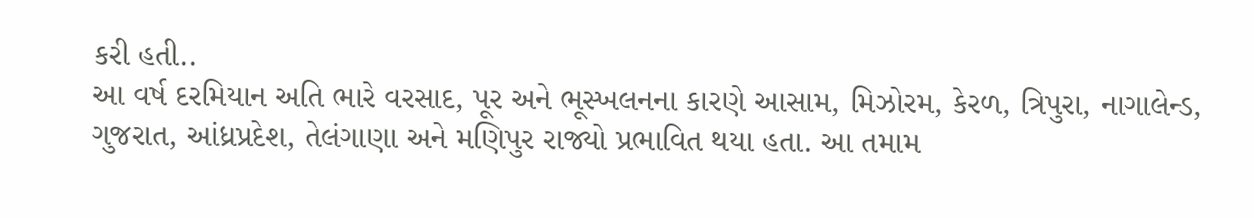કરી હતી..
આ વર્ષ દરમિયાન અતિ ભારે વરસાદ, પૂર અને ભૂસ્ખલનના કારણે આસામ, મિઝોરમ, કેરળ, ત્રિપુરા, નાગાલેન્ડ, ગુજરાત, આંધ્રપ્રદેશ, તેલંગાણા અને મણિપુર રાજ્યો પ્રભાવિત થયા હતા. આ તમામ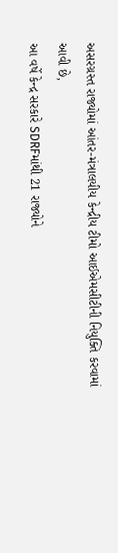અસરગ્રસ્ત રાજ્યોમાં આંતર-મંત્રાલયીય કેન્દ્રીય ટીમો આઈએમસીટીની નિયુક્તિ કરવામાં આવી છે,
આ વર્ષે કેન્દ્ર સરકારે SDRFમાંથી 21 રાજ્યોને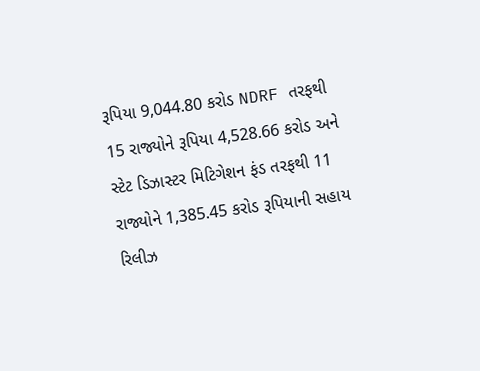રૂપિયા 9,044.80 કરોડ NDRF તરફથી 15 રાજ્યોને રૂપિયા 4,528.66 કરોડ અને સ્ટેટ ડિઝાસ્ટર મિટિગેશન ફંડ તરફથી 11 રાજ્યોને 1,385.45 કરોડ રૂપિયાની સહાય રિલીઝ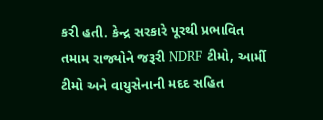કરી હતી. કેન્દ્ર સરકારે પૂરથી પ્રભાવિત તમામ રાજ્યોને જરૂરી NDRF ટીમો, આર્મી ટીમો અને વાયુસેનાની મદદ સહિત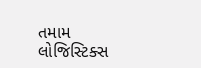તમામ લોજિસ્ટિક્સ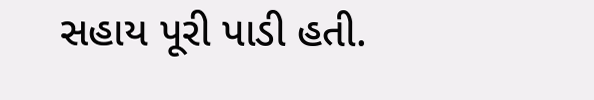સહાય પૂરી પાડી હતી.